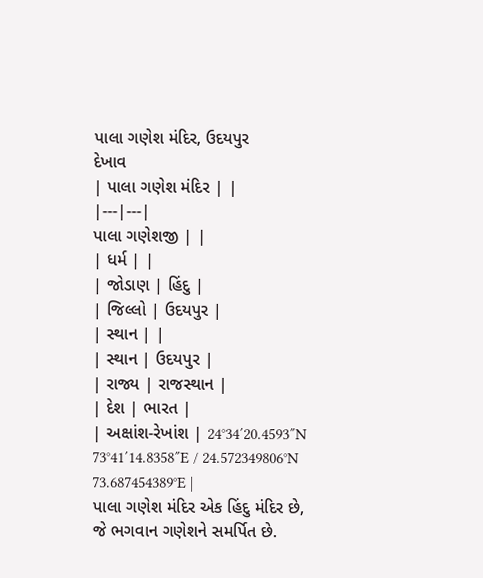પાલા ગણેશ મંદિર, ઉદયપુર
દેખાવ
| પાલા ગણેશ મંદિર | |
|---|---|
પાલા ગણેશજી | |
| ધર્મ | |
| જોડાણ | હિંદુ |
| જિલ્લો | ઉદયપુર |
| સ્થાન | |
| સ્થાન | ઉદયપુર |
| રાજ્ય | રાજસ્થાન |
| દેશ | ભારત |
| અક્ષાંશ-રેખાંશ | 24°34′20.4593″N 73°41′14.8358″E / 24.572349806°N 73.687454389°E |
પાલા ગણેશ મંદિર એક હિંદુ મંદિર છે, જે ભગવાન ગણેશને સમર્પિત છે.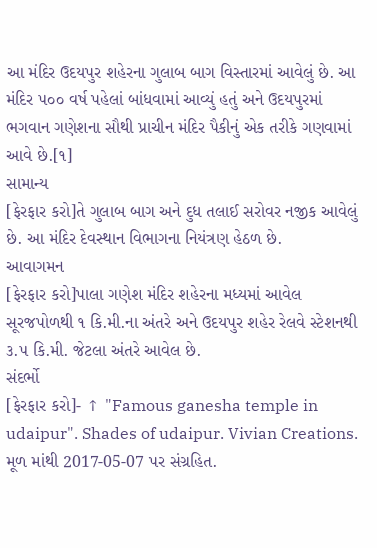આ મંદિર ઉદયપુર શહેરના ગુલાબ બાગ વિસ્તારમાં આવેલું છે. આ મંદિર ૫૦૦ વર્ષ પહેલાં બાંધવામાં આવ્યું હતું અને ઉદયપુરમાં ભગવાન ગણેશના સૌથી પ્રાચીન મંદિર પૈકીનું એક તરીકે ગણવામાં આવે છે.[૧]
સામાન્ય
[ફેરફાર કરો]તે ગુલાબ બાગ અને દુધ તલાઈ સરોવર નજીક આવેલું છે. આ મંદિર દેવસ્થાન વિભાગના નિયંત્રણ હેઠળ છે.
આવાગમન
[ફેરફાર કરો]પાલા ગણેશ મંદિર શહેરના મધ્યમાં આવેલ સૂરજપોળથી ૧ કિ.મી.ના અંતરે અને ઉદયપુર શહેર રેલવે સ્ટેશનથી ૩.૫ કિ.મી. જેટલા અંતરે આવેલ છે.
સંદર્ભો
[ફેરફાર કરો]- ↑ "Famous ganesha temple in udaipur". Shades of udaipur. Vivian Creations. મૂળ માંથી 2017-05-07 પર સંગ્રહિત.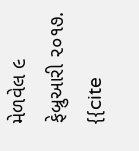મેળવેલ ૯ ફેબ્રુઆરી ૨૦૧૭.
{{cite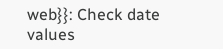web}}: Check date values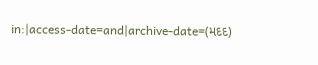in:|access-date=and|archive-date=(મદદ)